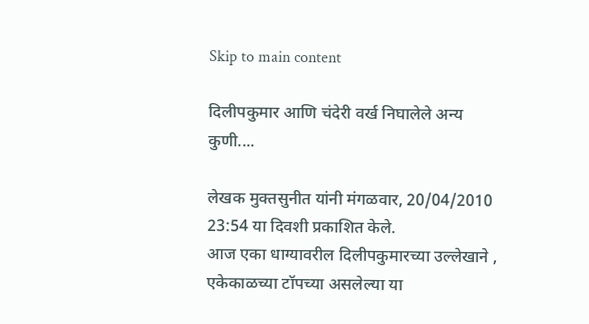Skip to main content

दिलीपकुमार आणि चंदेरी वर्ख निघालेले अन्य कुणी....

लेखक मुक्तसुनीत यांनी मंगळवार, 20/04/2010 23:54 या दिवशी प्रकाशित केले.
आज एका धाग्यावरील दिलीपकुमारच्या उल्लेखाने , एकेकाळच्या टॉपच्या असलेल्या या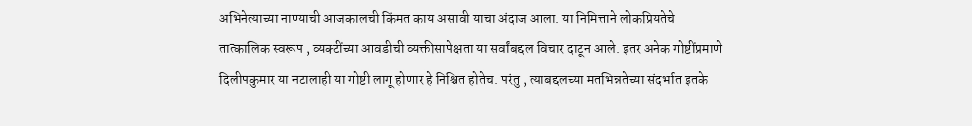अभिनेत्याच्या नाण्याची आजकालची किंमत काय असावी याचा अंदाज आला. या निमित्ताने लोकप्रियतेचे तात्कालिक स्वरूप , व्यक्टींच्या आवडीची व्यक्तीसापेक्षता या सर्वांबद्दल विचार दाटून आले. इतर अनेक गोष्टींप्रमाणे दिलीपकुमार या नटालाही या गोष्टी लागू होणार हे निश्चित होतेच. परंतु , त्याबद्दलच्या मतभिन्नतेच्या संदर्भात इतके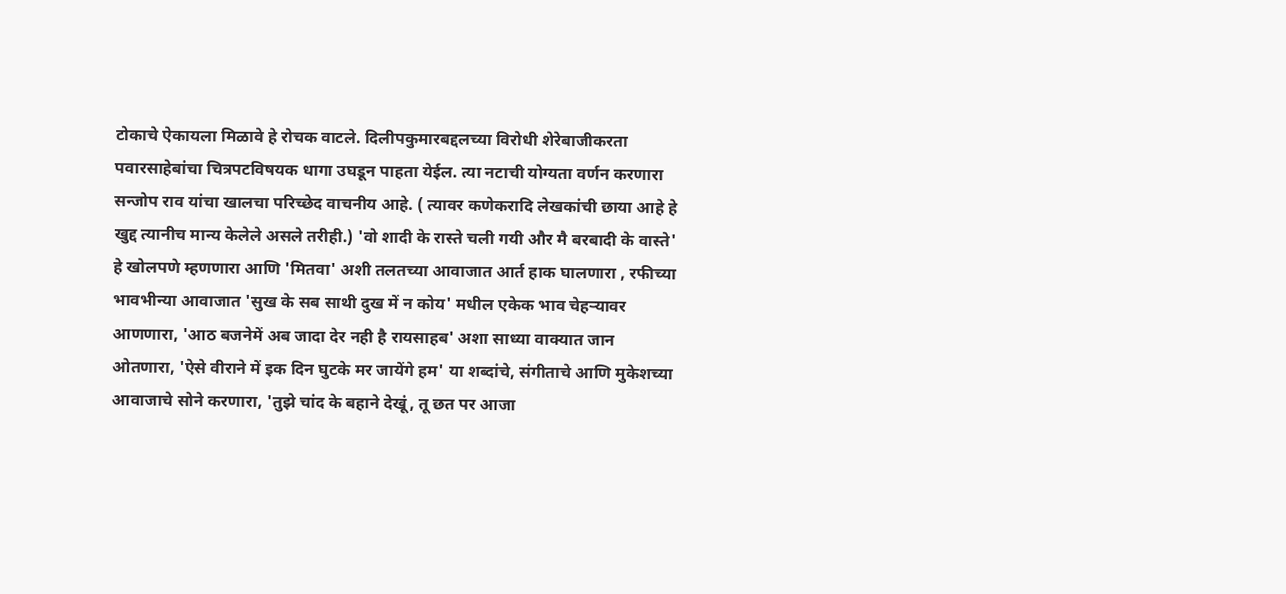टोकाचे ऐकायला मिळावे हे रोचक वाटले. दिलीपकुमारबद्दलच्या विरोधी शेरेबाजीकरता पवारसाहेबांचा चित्रपटविषयक धागा उघडून पाहता येईल. त्या नटाची योग्यता वर्णन करणारा सन्जोप राव यांचा खालचा परिच्छेद वाचनीय आहे. ( त्यावर कणेकरादि लेखकांची छाया आहे हे खुद्द त्यानीच मान्य केलेले असले तरीही.) 'वो शादी के रास्ते चली गयी और मै बरबादी के वास्ते' हे खोलपणे म्हणणारा आणि 'मितवा' अशी तलतच्या आवाजात आर्त हाक घालणारा , रफीच्या भावभीन्या आवाजात 'सुख के सब साथी दुख में न कोय' मधील एकेक भाव चेहर्‍यावर आणणारा, 'आठ बजनेमें अब जादा देर नही है रायसाहब' अशा साध्या वाक्यात जान ओतणारा, 'ऐसे वीराने में इक दिन घुटके मर जायेंगे हम' या शब्दांचे, संगीताचे आणि मुकेशच्या आवाजाचे सोने करणारा, 'तुझे चांद के बहाने देखूं, तू छत पर आजा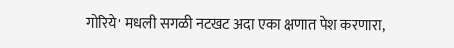गोरिये' मधली सगळी नटखट अदा एका क्षणात पेश करणारा,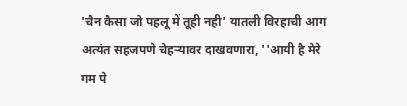'चैन कैसा जो पहलू में तूही नही' यातली विरहाची आग अत्यंत सहजपणे चेहर्‍यावर दाखवणारा, ''आयी है मेरे गम पे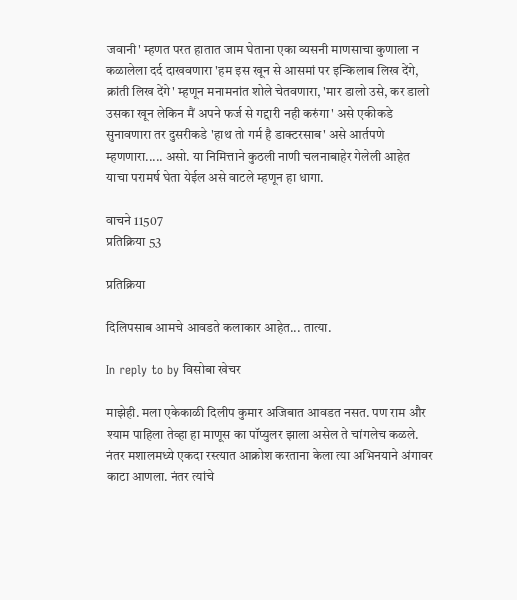जवानी' म्हणत परत हातात जाम घेताना एका व्यसनी माणसाचा कुणाला न कळालेला दर्द दाखवणारा 'हम इस खून से आसमां पर इन्किलाब लिख देंगे, क्रांती लिख देंगे' म्हणून मनामनांत शोले चेतवणारा, 'मार डालो उसे, कर डालो उसका खून लेकिन मैं अपने फर्ज से गद्दारी नही करुंगा' असे एकीकडे सुनावणारा तर दुसरीकडे 'हाथ तो गर्म है डाक्टरसाब' असे आर्तपणे म्हणणारा..... असो. या निमित्ताने कुठली नाणी चलनाबाहेर गेलेली आहेत याचा परामर्ष घेता येईल असे वाटले म्हणून हा धागा.

वाचने 11507
प्रतिक्रिया 53

प्रतिक्रिया

दिलिपसाब आमचे आवडते कलाकार आहेत... तात्या.

In reply to by विसोबा खेचर

माझेही. मला एकेकाळी दिलीप कुमार अजिबात आवडत नसत. पण राम और श्याम पाहिला तेव्हा हा माणूस का पॉप्युलर झाला असेल ते चांगलेच कळले. नंतर मशालमध्ये एकदा रस्त्यात आक्रोश करताना केला त्या अभिनयाने अंगावर काटा आणला. नंतर त्यांचे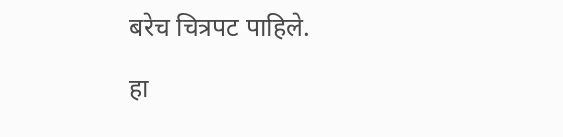बरेच चित्रपट पाहिले.

हा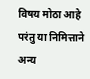विषय मोठा आहे परंतु या निमित्ताने अन्य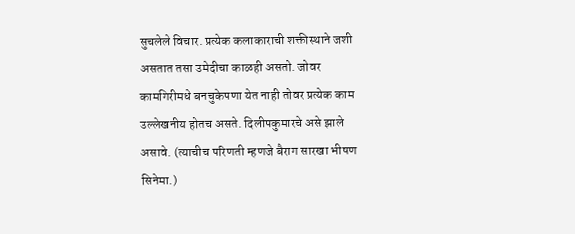सुचलेले विचार. प्रत्येक कलाकाराची शक्तीस्थाने जशी असतात तसा उमेदीचा काळही असतो. जोवर कामगिरीमधे बनचुकेपणा येत नाही तोवर प्रत्येक काम उल्लेखनीय होतच असते. दिलीपकुमारचे असे झाले असावे. (त्याचीच परिणती म्हणजे बैराग सारखा भीषण सिनेमा.)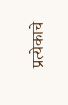प्रत्येकाचे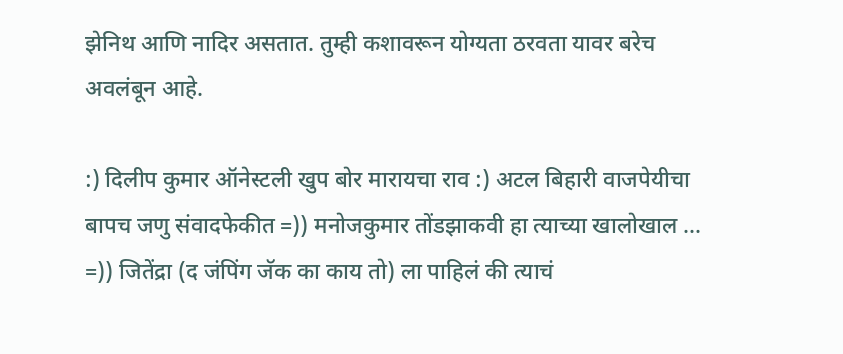झेनिथ आणि नादिर असतात. तुम्ही कशावरून योग्यता ठरवता यावर बरेच अवलंबून आहे.

:) दिलीप कुमार ऑनेस्टली खुप बोर मारायचा राव :) अटल बिहारी वाजपेयीचा बापच जणु संवादफेकीत =)) मनोजकुमार तोंडझाकवी हा त्याच्या खालोखाल ... =)) जितेंद्रा (द जंपिंग जॅक का काय तो) ला पाहिलं की त्याचं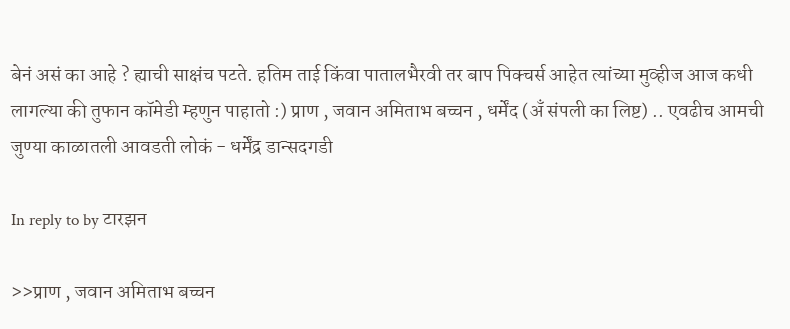बेनं असं का आहे ? ह्याची साक्षंच पटते. हतिम ताई किंवा पातालभैरवी तर बाप पिक्चर्स आहेत त्यांच्या मुव्हीज आज कधी लागल्या की तुफान कॉमेडी म्हणुन पाहातो :) प्राण , जवान अमिताभ बच्चन , धर्मेंद (अँ संपली का लिष्ट) .. एवढीच आमची जुण्या काळातली आवडती लोकं - धर्मेंद्र डान्सदगडी

In reply to by टारझन

>>प्राण , जवान अमिताभ बच्चन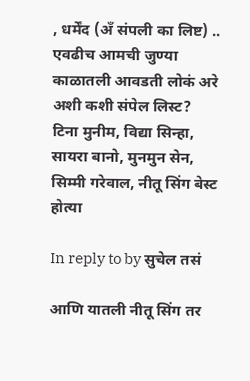, धर्मेंद (अँ संपली का लिष्ट) .. एवढीच आमची जुण्या काळातली आवडती लोकं अरे अशी कशी संपेल लिस्ट? टिना मुनीम, विद्या सिन्हा, सायरा बानो, मुनमुन सेन, सिम्मी गरेवाल, नीतू सिंग बेस्ट होत्या

In reply to by सुचेल तसं

आणि यातली नीतू सिंग तर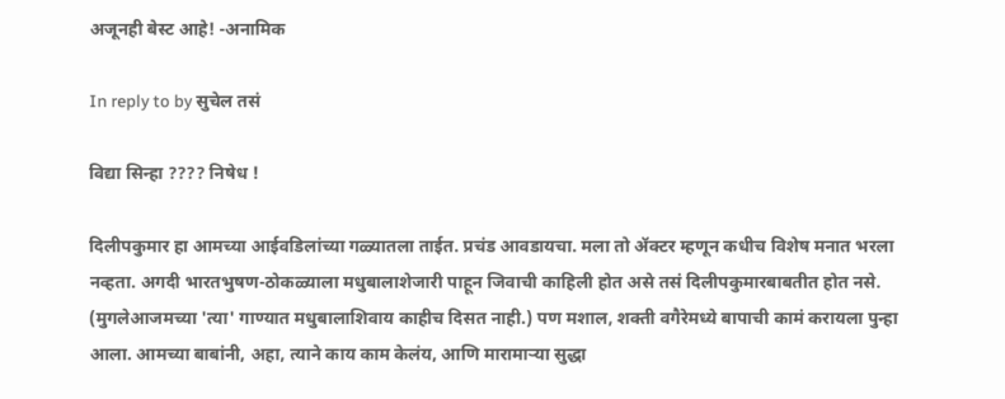अजूनही बेस्ट आहे! -अनामिक

In reply to by सुचेल तसं

विद्या सिन्हा ???? निषेध !

दिलीपकुमार हा आमच्या आईवडिलांच्या गळ्यातला ताईत. प्रचंड आवडायचा. मला तो ॲक्टर म्हणून कधीच विशेष मनात भरला नव्हता. अगदी भारतभुषण-ठोकळ्याला मधुबालाशेजारी पाहून जिवाची काहिली होत असे तसं दिलीपकुमारबाबतीत होत नसे. (मुगलेआजमच्या 'त्या' गाण्यात मधुबालाशिवाय काहीच दिसत नाही.) पण मशाल, शक्ती वगैरेमध्ये बापाची कामं करायला पुन्हा आला. आमच्या बाबांनी, अहा, त्याने काय काम केलंय, आणि मारामाऱ्या सुद्धा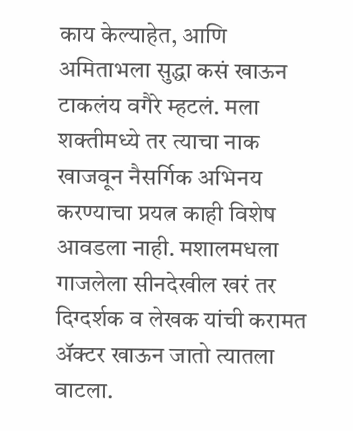काय केल्याहेत, आणि अमिताभला सुद्धा कसं खाऊन टाकलंय वगैरे म्हटलं. मला शक्तीमध्ये तर त्याचा नाक खाजवून नैसर्गिक अभिनय करण्याचा प्रयत्न काही विशेष आवडला नाही. मशालमधला गाजलेला सीनदेखील खरं तर दिग्दर्शक व लेखक यांची करामत ॲक्टर खाऊन जातो त्यातला वाटला.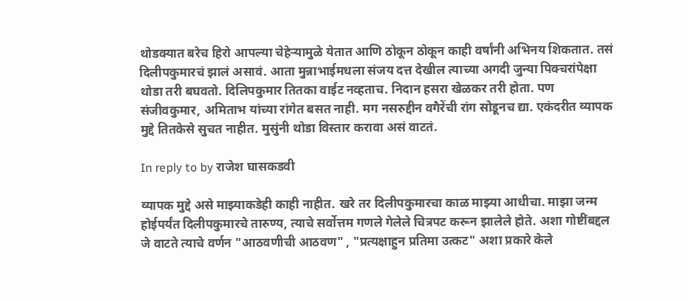थोडक्यात बरेच हिरो आपल्या चेहेऱ्यामुळे येतात आणि ठोकून ठोकून काही वर्षांनी अभिनय शिकतात. तसं दिलीपकुमारचं झालं असावं. आता मुन्नाभाईमधला संजय दत्त देखील त्याच्या अगदी जुन्या पिक्चरांपेक्षा थोडा तरी बघवतो. दिलिपकुमार तितका वाईट नव्हताच. निदान हसरा खेळकर तरी होता. पण संजीवकुमार, अमिताभ यांच्या रांगेत बसत नाही. मग नसरुद्दीन वगैरेंची रांग सोडूनच द्या. एकंदरीत व्यापक मुद्दे तितकेसे सुचत नाहीत. मुसुंनी थोडा विस्तार करावा असं वाटतं.

In reply to by राजेश घासकडवी

व्यापक मुद्दे असे माझ्याकडेही काही नाहीत. खरे तर दिलीपकुमारचा काळ माझ्या आधीचा. माझा जन्म होईपर्यंत दिलीपकुमारचे तारुण्य, त्याचे सर्वोत्तम गणले गेलेले चित्रपट करून झालेले होते. अशा गोष्टींबद्दल जे वाटते त्याचे वर्णन "आठवणीची आठवण" , "प्रत्यक्षाहुन प्रतिमा उत्कट" अशा प्रकारे केले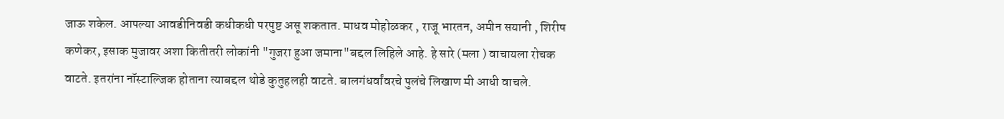जाऊ शकेल. आपल्या आवडीनिवडी कधीकधी परपुष्ट असू शकतात. माधव मोहोळकर , राजू भारतन, अमीन सयानी , शिरीष कणेकर, इसाक मुजावर अशा कितीतरी लोकांनी "गुजरा हुआ जमाना"बद्दल लिहिले आहे. हे सारे (मला ) वाचायला रोचक वाटते. इतरांना नॉस्टाल्जिक होताना त्याबद्दल थोडे कुतुहलही वाटते. बालगंधर्वांवरचे पुलंचे लिखाण मी आधी वाचले.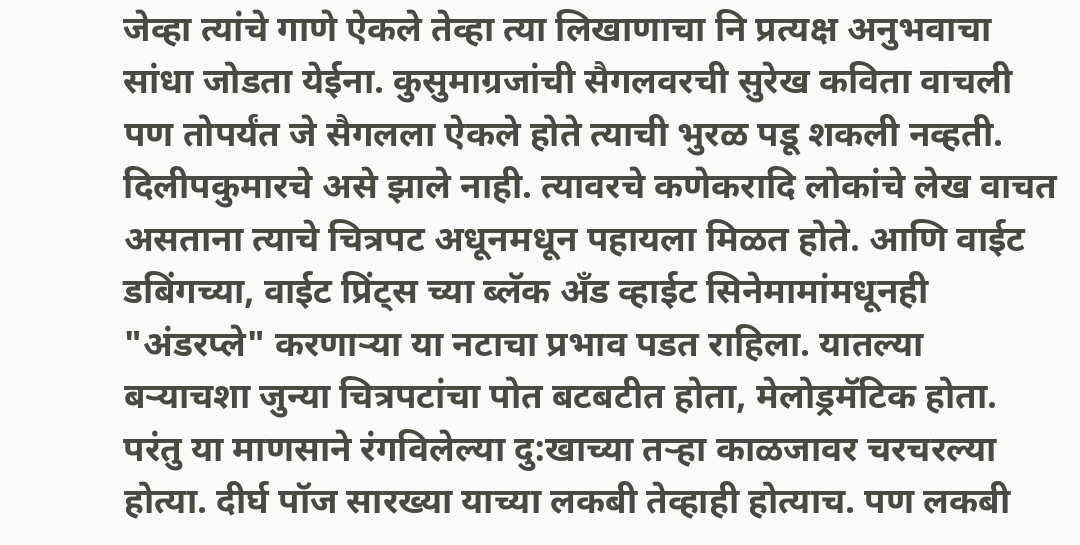जेव्हा त्यांचे गाणे ऐकले तेव्हा त्या लिखाणाचा नि प्रत्यक्ष अनुभवाचा सांधा जोडता येईना. कुसुमाग्रजांची सैगलवरची सुरेख कविता वाचली पण तोपर्यंत जे सैगलला ऐकले होते त्याची भुरळ पडू शकली नव्हती. दिलीपकुमारचे असे झाले नाही. त्यावरचे कणेकरादि लोकांचे लेख वाचत असताना त्याचे चित्रपट अधूनमधून पहायला मिळत होते. आणि वाईट डबिंगच्या, वाईट प्रिंट्स च्या ब्लॅक अँड व्हाईट सिनेमामांमधूनही "अंडरप्ले" करणार्‍या या नटाचा प्रभाव पडत राहिला. यातल्या बर्‍याचशा जुन्या चित्रपटांचा पोत बटबटीत होता, मेलोड्रमॅटिक होता. परंतु या माणसाने रंगविलेल्या दु:खाच्या तर्‍हा काळजावर चरचरल्या होत्या. दीर्घ पॉज सारख्या याच्या लकबी तेव्हाही होत्याच. पण लकबी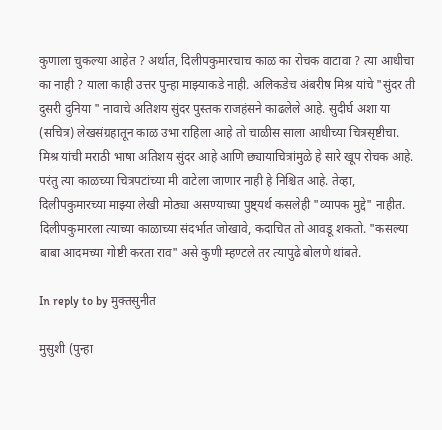कुणाला चुकल्या आहेत ? अर्थात, दिलीपकुमारचाच काळ का रोचक वाटावा ? त्या आधीचा का नाही ? याला काही उत्तर पुन्हा माझ्याकडे नाही. अलिकडेच अंबरीष मिश्र यांचे "सुंदर ती दुसरी दुनिया " नावाचे अतिशय सुंदर पुस्तक राजहंसने काढलेले आहे. सुदीर्घ अशा या (सचित्र) लेखसंग्रहातून काळ उभा राहिला आहे तो चाळीस साला आधीच्या चित्रसृष्टीचा. मिश्र यांची मराठी भाषा अतिशय सुंदर आहे आणि छ्यायाचित्रांमुळे हे सारे खूप रोचक आहे. परंतु त्या काळच्या चित्रपटांच्या मी वाटेला जाणार नाही हे निश्चित आहे. तेव्हा, दिलीपकुमारच्या माझ्या लेखी मोठ्या असण्याच्या पुष्ट्यर्थ कसलेही "व्यापक मुद्दे" नाहीत. दिलीपकुमारला त्याच्या काळाच्या संदर्भात जोखावे, कदाचित तो आवडू शकतो. "कसल्या बाबा आदमच्या गोष्टी करता राव" असे कुणी म्हण्टले तर त्यापुढे बोलणे थांबते.

In reply to by मुक्तसुनीत

मुसुशी (पुन्हा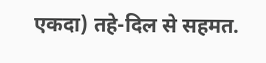एकदा) तहे-दिल से सहमत.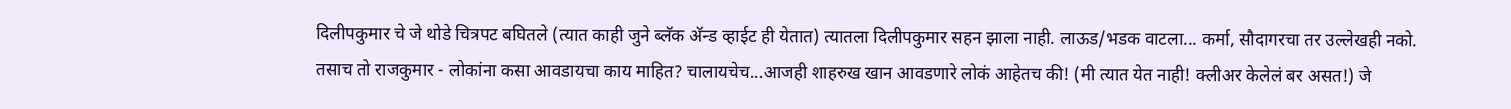दिलीपकुमार चे जे थोडे चित्रपट बघितले (त्यात काही जुने ब्लॅक अ‍ॅन्ड व्हाईट ही येतात) त्यातला दिलीपकुमार सहन झाला नाही. लाऊड/भडक वाटला... कर्मा, सौदागरचा तर उल्लेखही नको. तसाच तो राजकुमार - लोकांना कसा आवडायचा काय माहित? चालायचेच...आजही शाहरुख खान आवडणारे लोकं आहेतच की! (मी त्यात येत नाही! क्लीअर केलेलं बर असत!) जे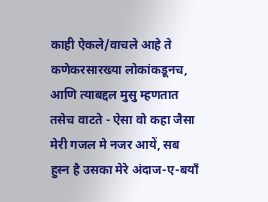काही ऐकले/वाचले आहे ते कणेकरसारख्या लोकांकडूनच, आणि त्याबद्दल मुसु म्हणतात तसेच वाटते - ऐसा वो कहा जैसा मेरी गजल मे नजर आयें, सब हुस्न है उसका मेरे अंदाज-ए-बयाँ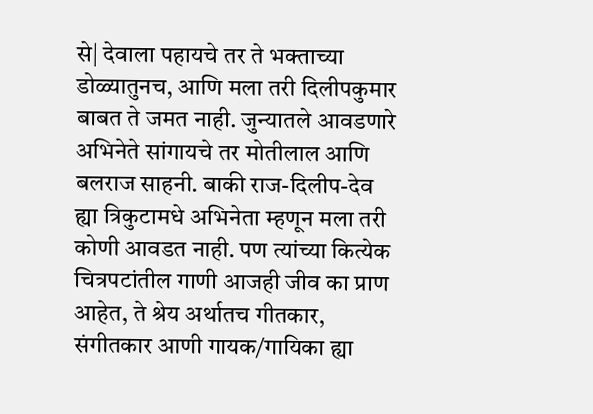से| देवाला पहायचे तर ते भक्ताच्या डोळ्यातुनच, आणि मला तरी दिलीपकुमार बाबत ते जमत नाही. जुन्यातले आवडणारे अभिनेते सांगायचे तर मोतीलाल आणि बलराज साहनी. बाकी राज-दिलीप-देव ह्या त्रिकुटामधे अभिनेता म्हणून मला तरी कोणी आवडत नाही. पण त्यांच्या कित्येक चित्रपटांतील गाणी आजही जीव का प्राण आहेत, ते श्रेय अर्थातच गीतकार, संगीतकार आणी गायक/गायिका ह्या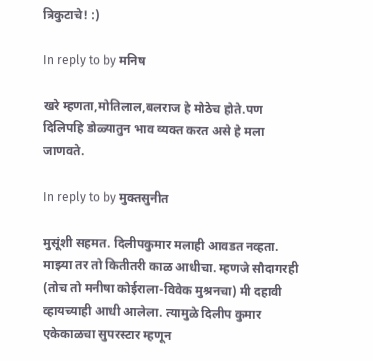त्रिकुटाचे! :)

In reply to by मनिष

खरे म्हणता,मोतिलाल,बलराज हे मोठेच होते.पण दिलिपहि डोळ्यातुन भाव व्यक्त करत असे हे मला जाणवते.

In reply to by मुक्तसुनीत

मुसूंशी सहमत. दिलीपकुमार मलाही आवडत नव्हता. माझ्या तर तो कितीतरी काळ आधीचा. म्हणजे सौदागरही (तोच तो मनीषा कोईराला-विवेक मुश्रनचा) मी दहावी व्हायच्याही आधी आलेला. त्यामुळे दिलीप कुमार एकेकाळचा सुपरस्टार म्हणून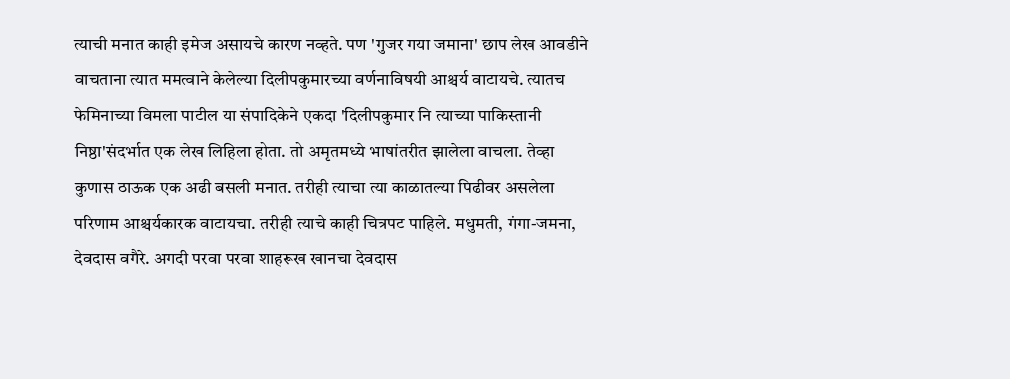त्याची मनात काही इमेज असायचे कारण नव्हते. पण 'गुजर गया जमाना' छाप लेख आवडीने वाचताना त्यात ममत्वाने केलेल्या दिलीपकुमारच्या वर्णनाविषयी आश्चर्य वाटायचे. त्यातच फेमिनाच्या विमला पाटील या संपादिकेने एकदा 'दिलीपकुमार नि त्याच्या पाकिस्तानी निष्ठा'संदर्भात एक लेख लिहिला होता. तो अमृतमध्ये भाषांतरीत झालेला वाचला. तेव्हा कुणास ठाऊक एक अढी बसली मनात. तरीही त्याचा त्या काळातल्या पिढीवर असलेला परिणाम आश्चर्यकारक वाटायचा. तरीही त्याचे काही चित्रपट पाहिले. मधुमती, गंगा-जमना, देवदास वगैरे. अगदी परवा परवा शाहरूख खानचा देवदास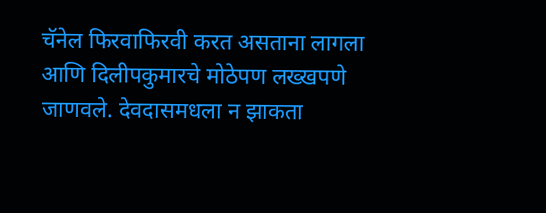चॅनेल फिरवाफिरवी करत असताना लागला आणि दिलीपकुमारचे मोठेपण लख्खपणे जाणवले. देवदासमधला न झाकता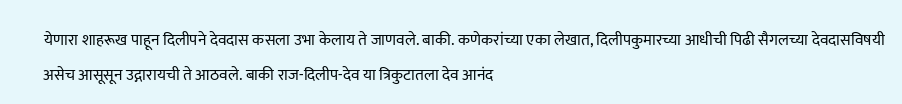येणारा शाहरूख पाहून दिलीपने देवदास कसला उभा केलाय ते जाणवले. बाकी. कणेकरांच्या एका लेखात, दिलीपकुमारच्या आधीची पिढी सैगलच्या देवदासविषयी असेच आसूसून उद्गारायची ते आठवले. बाकी राज-दिलीप-देव या त्रिकुटातला देव आनंद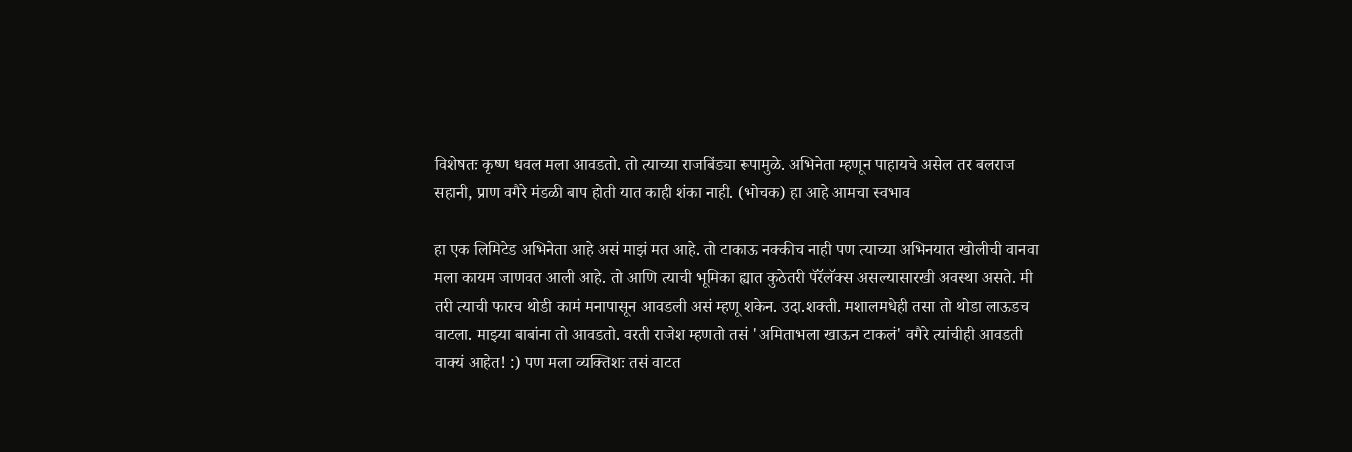विशेषतः कृष्ण धवल मला आवडतो. तो त्याच्या राजबिंड्या रूपामुळे. अभिनेता म्हणून पाहायचे असेल तर बलराज सहानी, प्राण वगैरे मंडळी बाप होती यात काही शंका नाही. (भोचक) हा आहे आमचा स्वभाव

हा एक लिमिटेड अभिनेता आहे असं माझं मत आहे. तो टाकाऊ नक्कीच नाही पण त्याच्या अभिनयात खोलीची वानवा मला कायम जाणवत आली आहे. तो आणि त्याची भूमिका ह्यात कुठेतरी पॅरॅलॅक्स असल्यासारखी अवस्था असते. मी तरी त्याची फारच थोडी कामं मनापासून आवडली असं म्हणू शकेन. उदा.शक्ती. मशालमधेही तसा तो थोडा लाऊडच वाटला. माझ्या बाबांना तो आवडतो. वरती राजेश म्हणतो तसं 'अमिताभला खाऊन टाकलं' वगैरे त्यांचीही आवडती वाक्यं आहेत! :) पण मला व्यक्तिशः तसं वाटत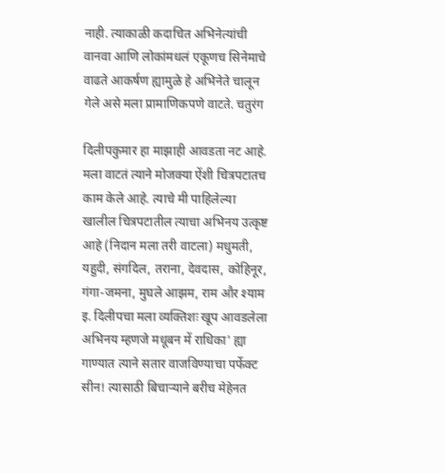नाही. त्याकाळी कदाचित अभिनेत्यांची वानवा आणि लोकांमधलं एकूणच सिनेमाचे वाढते आकर्षण ह्यामुळे हे अभिनेते चालून गेले असे मला प्रामाणिकपणे वाटते. चतुरंग

दिलीपकुमार हा माझाही आवडता नट आहे. मला वाटतं त्याने मोजक्या ऐंशी चित्रपटातच काम केले आहे. त्याचे मी पाहिलेल्या खालील चित्रपटातील त्याचा अभिनय उत्कृष्ट आहे (निदान मला तरी वाटला) मधुमती, यहुदी, संगदिल, तराना, देवदास, कोहिनूर, गंगा-जमना, मुघले आझम, राम और श्याम इ. दिलीपचा मला व्यक्तिशः खूप आवडलेला अभिनय म्हणजे मधूबन में राधिका' ह्या गाण्यात त्याने सतार वाजविण्याचा पर्फेक्ट सीन! त्यासाठी बिचार्‍याने बरीच मेहेनत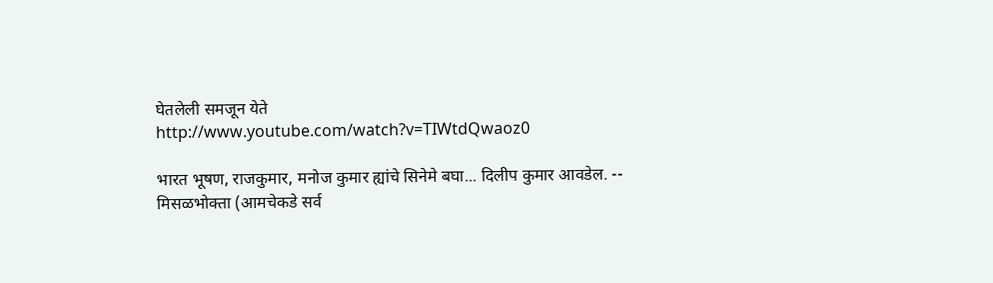घेतलेली समजून येते http://www.youtube.com/watch?v=TIWtdQwaoz0

भारत भूषण, राजकुमार, मनोज कुमार ह्यांचे सिनेमे बघा... दिलीप कुमार आवडेल. -- मिसळभोक्ता (आमचेकडे सर्व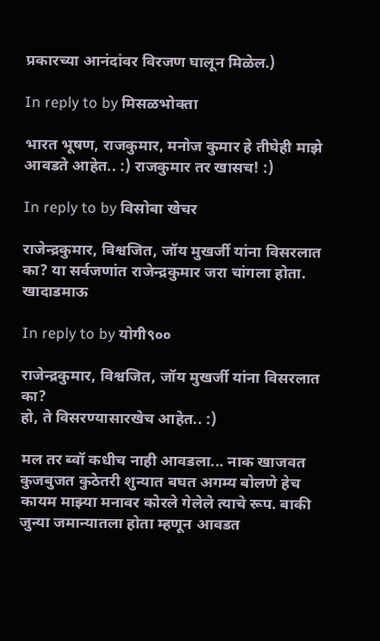प्रकारच्या आनंदांवर विरजण घालून मिळेल.)

In reply to by मिसळभोक्ता

भारत भूषण, राजकुमार, मनोज कुमार हे तीघेही माझे आवडते आहेत.. :) राजकुमार तर खासच! :)

In reply to by विसोबा खेचर

राजेन्द्रकुमार, विश्वजित, जॉय मुखर्जी यांना विसरलात का? या सर्वजणांत राजेन्द्रकुमार जरा चांगला होता. खादाडमाऊ

In reply to by योगी९००

राजेन्द्रकुमार, विश्वजित, जॉय मुखर्जी यांना विसरलात का?
हो, ते विसरण्यासारखेच आहेत.. :)

मल तर ब्वॉ कधीच नाही आवडला... नाक खाजवत कुजबुजत कुठेतरी शुन्यात बघत अगम्य बोलणे हेच कायम माझ्या मनावर कोरले गेलेले त्याचे रूप. बाकी जुन्या जमान्यातला होता म्हणून आवडत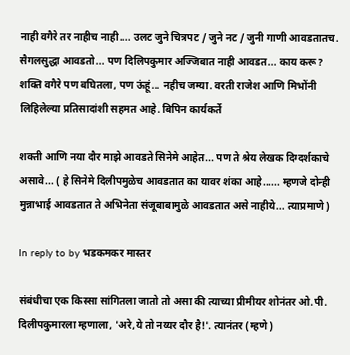नाही वगैरे तर नाहीच नाही.... उलट जुने चित्रपट / जुने नट / जुनी गाणी आवडतातच. सैगलसुद्धा आवडतो... पण दिलिपकुमार अज्जिबात नाही आवडत... काय करू? शक्ति वगैरे पण बघितला, पण ऊंहूं... नहीच जम्या. वरती राजेश आणि मिभोंनी लिहिलेल्या प्रतिसादांशी सहमत आहे. बिपिन कार्यकर्ते

शक्ती आणि नया दौर माझे आवडते सिनेमे आहेत... पण ते श्रेय लेखक दिग्दर्शकाचे असावे... ( हे सिनेमे दिलीपमुळेच आवडतात का यावर शंका आहे...... म्हणजे दोन्ही मुन्नाभाई आवडतात ते अभिनेता संजूबाबामुळे आवडतात असे नाहीये... त्याप्रमाणे)

In reply to by भडकमकर मास्तर

संबंधीचा एक किस्सा सांगितला जातो तो असा की त्याच्या प्रीमीयर शोनंतर ओ.पी. दिलीपकुमारला म्हणाला, 'अरे,ये तो नय्यर दौर है!'. त्यानंतर (म्हणे)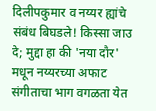दिलीपकुमार व नय्यर ह्यांचे संबंध बिघडले! किस्सा जाउ दे; मुद्दा हा की 'नया दौर' मधून नय्यरच्या अफाट संगीताचा भाग वगळता येत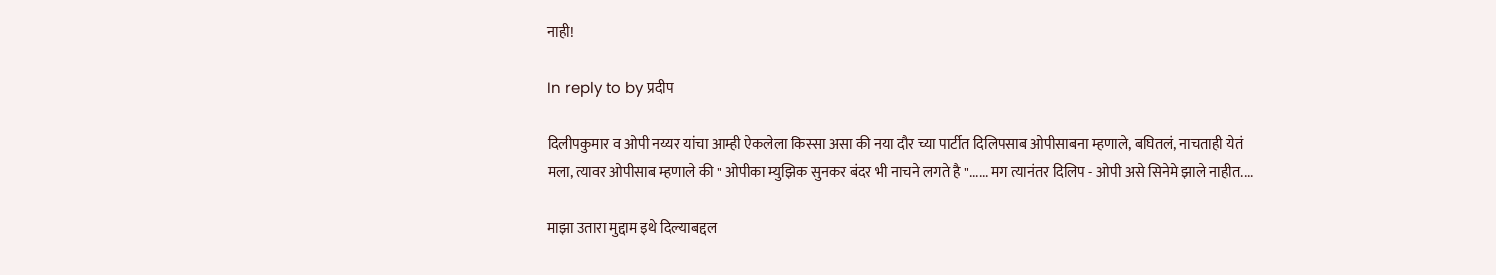नाही!

In reply to by प्रदीप

दिलीपकुमार व ओपी नय्यर यांचा आम्ही ऐकलेला किस्सा असा की नया दौर च्या पार्टीत दिलिपसाब ओपीसाबना म्हणाले, बघितलं, नाचताही येतं मला, त्यावर ओपीसाब म्हणाले की " ओपीका म्युझिक सुनकर बंदर भी नाचने लगते है "...... मग त्यानंतर दिलिप - ओपी असे सिनेमे झाले नाहीत....

माझा उतारा मुद्दाम इथे दिल्याबद्दल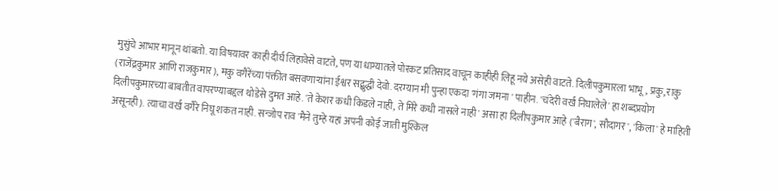मुसुंचे आभार मानून थांबतो. या विषयावर काही दीर्घ लिहावेसे वाटते, पण या धाग्यातले पोरकट प्रतिसाद वाचून काहीही लिहू नये असेही वाटते. दिलीपकुमारला भाभू, प्रकु, राकु (राजेंद्रकुमार आणि राजकुमार), मकु वगैरेंच्या पंक्तीत बसवणार्‍यांना ईश्वर सद्बुद्धी देवो. दरम्यान मी पुन्हा एकदा 'गंगा जमना ' पाहीन. 'चंदेरी वर्ख निघालेले' हा शब्दप्रयोग दिलीपकुमारच्या बाबतीत वापरण्याबद्दल थोडेसे दुमत आहे. 'ते केशर कधी किडले नाही, ते मिरे कधी नासले नाही' असा हा दिलीपकुमार आहे ('बैराग', सौदागर', 'किला' हे माहिती असूनही). त्याचा वर्ख वगैरे निघू शकत नाही. सन्जोप राव 'मैने तुम्हे यहां अपनी कोई जाती मुश्किल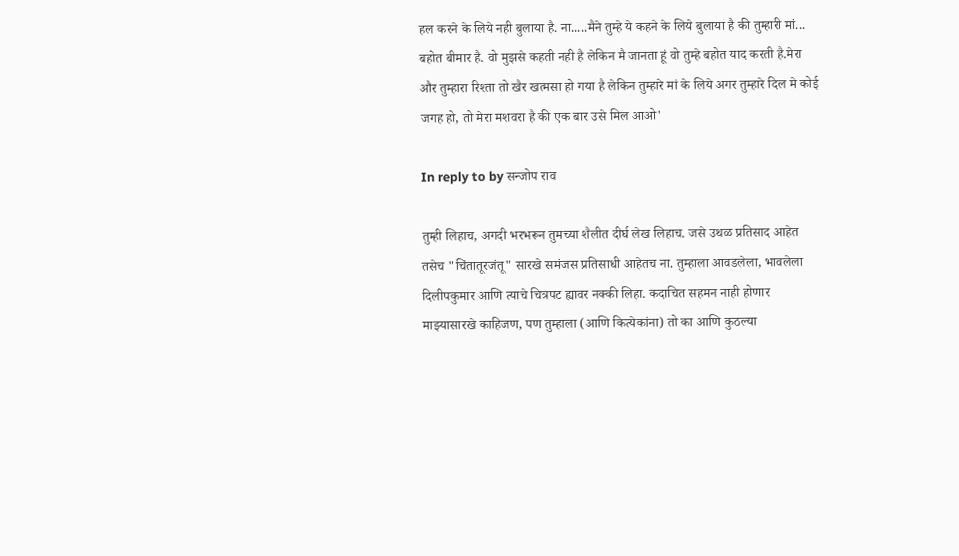हल करने के लिये नही बुलाया है. ना.....मैने तुम्हे ये कहने के लिये बुलाया है की तुम्हारी मां... बहोत बीमार है. वो मुझसे कहती नही है लेकिन मै जानता हूं वो तुम्हे बहोत याद करती है.मेरा और तुम्हारा रिश्ता तो खैर खत्मसा हो गया है लेकिन तुम्हारे मां के लिये अगर तुम्हारे दिल मे कोई जगह हो, तो मेरा मशवरा है की एक बार उसे मिल आओ'

In reply to by सन्जोप राव

तुम्ही लिहाच, अगदी भरभरून तुमच्या शैलीत दीर्घ लेख लिहाच. जसे उथळ प्रतिसाद आहेत तसेच "चिंतातूरजंतू" सारखे समंजस प्रतिसाधी आहेतच ना. तुम्हाला आवडलेला, भावलेला दिलीपकुमार आणि त्याचे चित्रपट ह्यावर नक्की लिहा. कदाचित सहमन नाही होणार माझ्यासारखे काहिजण, पण तुम्हाला (आणि कित्येकांना) तो का आणि कुठल्या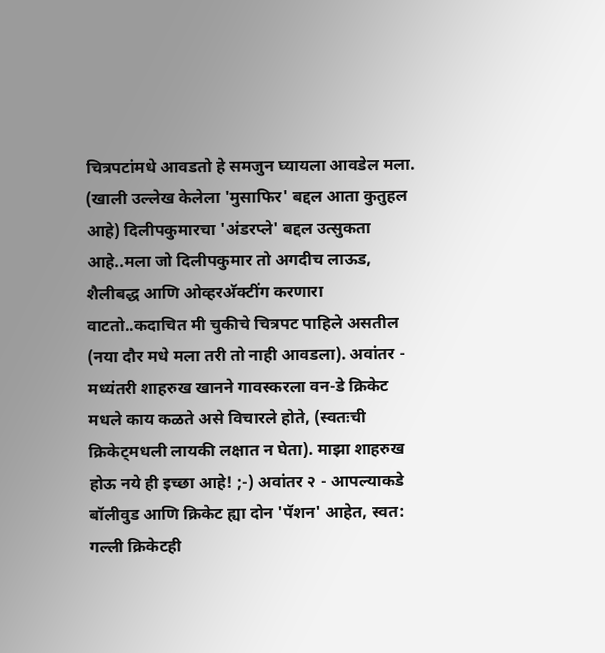चित्रपटांमधे आवडतो हे समजुन घ्यायला आवडेल मला. (खाली उल्लेख केलेला 'मुसाफिर' बद्दल आता कुतुहल आहे) दिलीपकुमारचा 'अंडरप्ले' बद्दल उत्सुकता आहे..मला जो दिलीपकुमार तो अगदीच लाऊड, शैलीबद्ध आणि ओव्हरअ‍ॅक्टींग करणारा वाटतो..कदाचित मी चुकीचे चित्रपट पाहिले असतील (नया दौर मधे मला तरी तो नाही आवडला). अवांतर - मध्यंतरी शाहरुख खानने गावस्करला वन-डे क्रिकेट मधले काय कळते असे विचारले होते, (स्वतःची क्रिकेट्मधली लायकी लक्षात न घेता). माझा शाहरुख होऊ नये ही इच्छा आहे! ;-) अवांतर २ - आपल्याकडे बॉलीवुड आणि क्रिकेट ह्या दोन 'पॅशन' आहेत, स्वत: गल्ली क्रिकेटही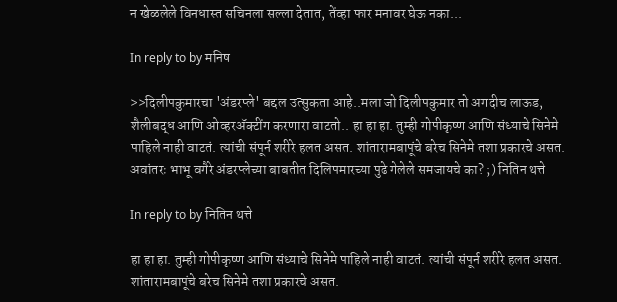न खेळलेले विनधास्त सचिनला सल्ला देतात, तेंव्हा फार मनावर घेऊ नका...

In reply to by मनिष

>>दिलीपकुमारचा 'अंडरप्ले' बद्दल उत्सुकता आहे..मला जो दिलीपकुमार तो अगदीच लाऊड, शैलीबद्ध आणि ओव्हरअ‍ॅक्टींग करणारा वाटतो.. हा हा हा. तुम्ही गोपीकृष्ण आणि संध्याचे सिनेमे पाहिले नाही वाटतं. त्यांची संपूर्न शरीरे हलत असत. शांतारामबापूंचे बरेच सिनेमे तशा प्रकारचे असत. अवांतरः भाभू वगैरे अंडरप्लेच्या बाबतीत दिलिपमारच्या पुढे गेलेले समजायचे का? ;) नितिन थत्ते

In reply to by नितिन थत्ते

हा हा हा. तुम्ही गोपीकृष्ण आणि संध्याचे सिनेमे पाहिले नाही वाटतं. त्यांची संपूर्न शरीरे हलत असत. शांतारामबापूंचे बरेच सिनेमे तशा प्रकारचे असत.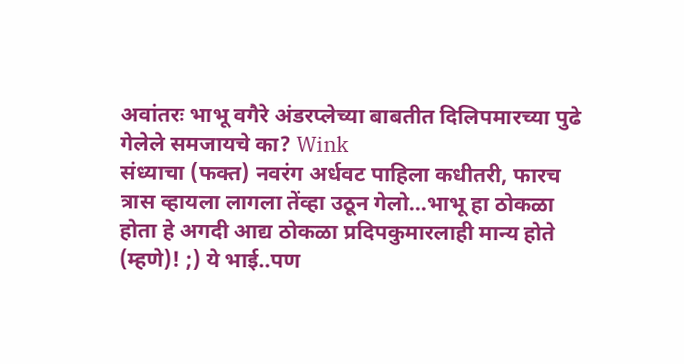अवांतरः भाभू वगैरे अंडरप्लेच्या बाबतीत दिलिपमारच्या पुढे गेलेले समजायचे का? Wink
संध्याचा (फक्त) नवरंग अर्धवट पाहिला कधीतरी, फारच त्रास व्हायला लागला तेंव्हा उठून गेलो...भाभू हा ठोकळा होता हे अगदी आद्य ठोकळा प्रदिपकुमारलाही मान्य होते (म्हणे)! ;) ये भाई..पण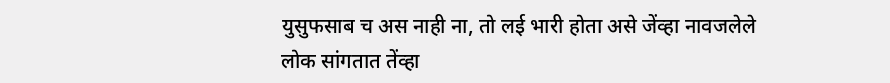युसुफसाब च अस नाही ना, तो लई भारी होता असे जेंव्हा नावजलेले लोक सांगतात तेंव्हा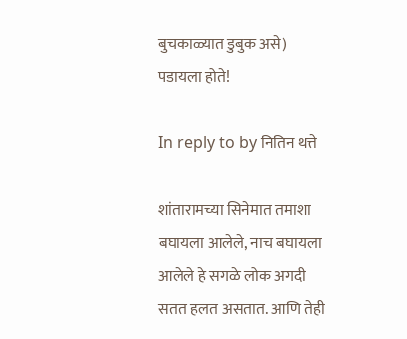बुचकाळ्यात डुबुक असे) पडायला होते!

In reply to by नितिन थत्ते

शांतारामच्या सिनेमात तमाशा बघायला आलेले, नाच बघायला आलेले हे सगळे लोक अगदी सतत हलत असतात. आणि तेही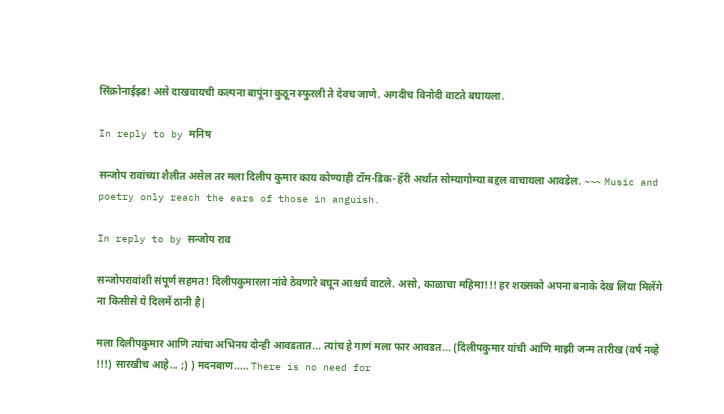सिंक्रोनाईझ्ड! असे दाखवायची कल्पना बापूंना कुठून स्फुरली ते देवच जाणे. अगदीच विनोदी वाटते बघायला.

In reply to by मनिष

सन्जोप रावांच्या शैलीत असेल तर मला दिलीप कुमार काय कोण्याही टॉम-डिक-हॅरी अर्थात सोम्यागोम्या बद्दल वाचायला आवडेल. ~~~ Music and poetry only reach the ears of those in anguish.

In reply to by सन्जोप राव

सन्जोपरावांशी संपूर्ण सहमत! दिलीपकुमारला नांवे ठेवणारे बघून आश्चर्य वाटले. असो, काळाचा महिमा!!! हर शख्सको अपना बनाके देख लिया मिलेंगे ना किसीसे ये दिलमें ठानी है|

मला दिलीपकुमार आणि त्यांचा अभिनय दोन्ही आवडतात... त्यांच हे गाणं मला फार आवडत... (दिलीपकुमार यांची आणि माझी जन्म तारीख (वर्ष नव्हे !!!) सारखीच आहे... ;) ) मदनबाण..... There is no need for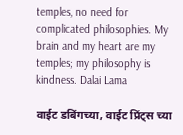temples, no need for complicated philosophies. My brain and my heart are my temples; my philosophy is kindness. Dalai Lama

वाईट डबिंगच्या, वाईट प्रिंट्स च्या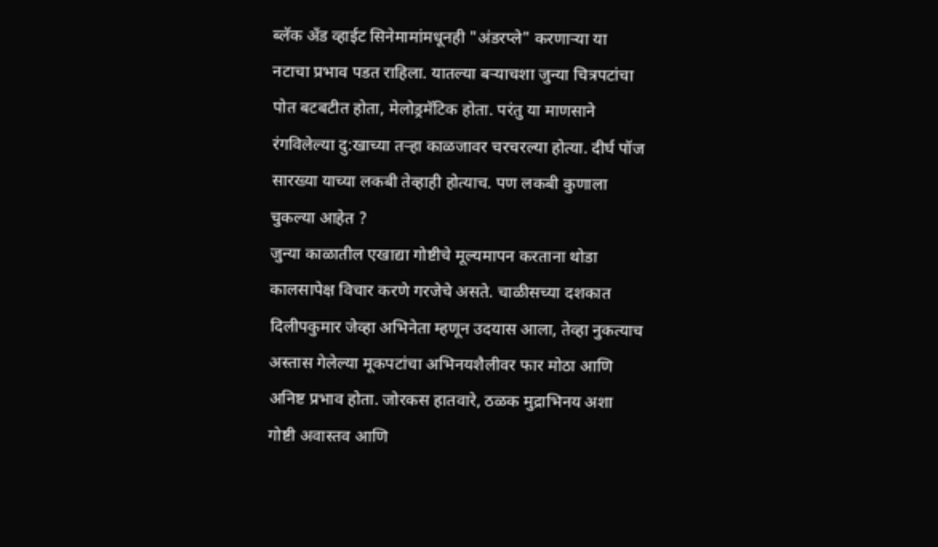ब्लॅक अँड व्हाईट सिनेमामांमधूनही "अंडरप्ले" करणार्‍या या नटाचा प्रभाव पडत राहिला. यातल्या बर्‍याचशा जुन्या चित्रपटांचा पोत बटबटीत होता, मेलोड्रमॅटिक होता. परंतु या माणसाने रंगविलेल्या दु:खाच्या तर्‍हा काळजावर चरचरल्या होत्या. दीर्घ पॉज सारख्या याच्या लकबी तेव्हाही होत्याच. पण लकबी कुणाला चुकल्या आहेत ?
जुन्या काळातील एखाद्या गोष्टीचे मूल्यमापन करताना थोडा कालसापेक्ष विचार करणे गरजेचे असते. चाळीसच्या दशकात दिलीपकुमार जेव्हा अभिनेता म्हणून उदयास आला, तेव्हा नुकत्याच अस्तास गेलेल्या मूकपटांचा अभिनयशैलीवर फार मोठा आणि अनिष्ट प्रभाव होता. जोरकस हातवारे, ठळक मुद्राभिनय अशा गोष्टी अवास्तव आणि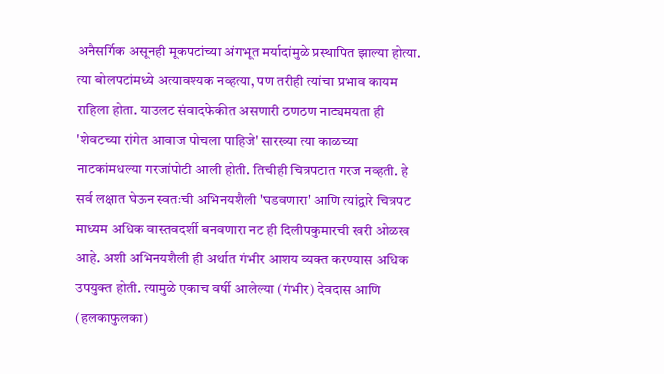अनैसर्गिक असूनही मूकपटांच्या अंगभूत मर्यादांमुळे प्रस्थापित झाल्या होत्या. त्या बोलपटांमध्ये अत्यावश्यक नव्हत्या, पण तरीही त्यांचा प्रभाव कायम राहिला होता. याउलट संवादफेकीत असणारी ठणठण नाट्यमयता ही 'शेवटच्या रांगेत आवाज पोचला पाहिजे' सारख्या त्या काळच्या नाटकांमधल्या गरजांपोटी आली होती. तिचीही चित्रपटात गरज नव्हती. हे सर्व लक्षात घेऊन स्वतःची अभिनयशैली 'घडवणारा' आणि त्यांद्वारे चित्रपट माध्यम अधिक वास्तवदर्शी बनवणारा नट ही दिलीपकुमारची खरी ओळख आहे. अशी अभिनयशैली ही अर्थात गंभीर आशय व्यक्त करण्यास अधिक उपयुक्त होती. त्यामुळे एकाच वर्षी आलेल्या (गंभीर) देवदास आणि (हलकाफुलका)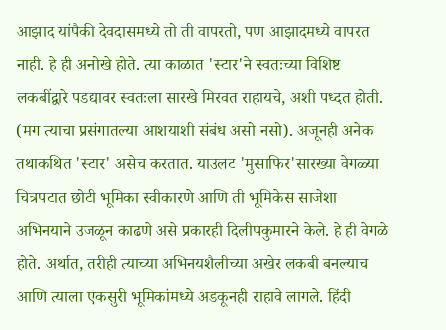आझाद यांपैकी देवदासमध्ये तो ती वापरतो, पण आझादमध्ये वापरत नाही. हे ही अनोखे होते. त्या काळात 'स्टार'ने स्वतःच्या विशिष्ट लकबींद्वारे पडद्यावर स्वतःला सारखे मिरवत राहायचे, अशी पध्दत होती. (मग त्याचा प्रसंगातल्या आशयाशी संबंध असो नसो). अजूनही अनेक तथाकथित 'स्टार' असेच करतात. याउलट 'मुसाफिर'सारख्या वेगळ्या चित्रपटात छोटी भूमिका स्वीकारणे आणि ती भूमिकेस साजेशा अभिनयाने उजळून काढणे असे प्रकारही दिलीपकुमारने केले. हे ही वेगळे होते. अर्थात, तरीही त्याच्या अभिनयशैलीच्या अखेर लकबी बनल्याच आणि त्याला एकसुरी भूमिकांमध्ये अडकूनही राहावे लागले. हिंदी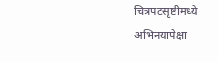चित्रपटसृष्टीमध्ये अभिनयापेक्षा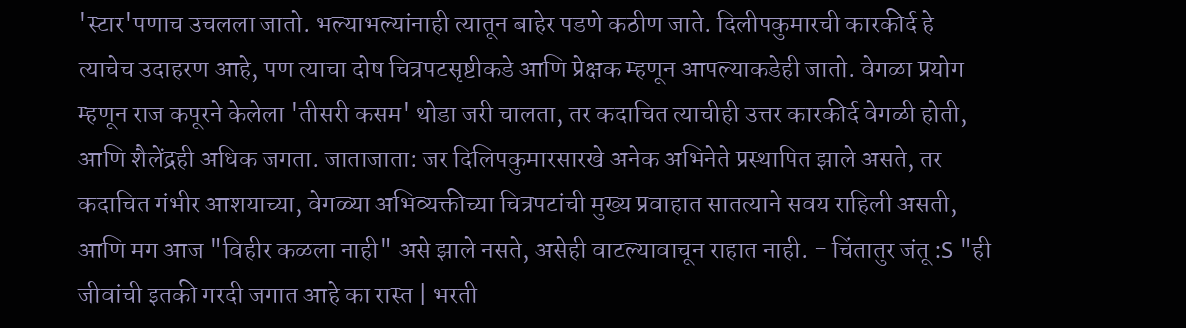'स्टार'पणाच उचलला जातो. भल्याभल्यांनाही त्यातून बाहेर पडणे कठीण जाते. दिलीपकुमारची कारकीर्द हे त्याचेच उदाहरण आहे, पण त्याचा दोष चित्रपटसृष्टीकडे आणि प्रेक्षक म्हणून आपल्याकडेही जातो. वेगळा प्रयोग म्हणून राज कपूरने केलेला 'तीसरी कसम' थोडा जरी चालता, तर कदाचित त्याचीही उत्तर कारकीर्द वेगळी होती, आणि शैलेंद्रही अधिक जगता. जाताजाता: जर दिलिपकुमारसारखे अनेक अभिनेते प्रस्थापित झाले असते, तर कदाचित गंभीर आशयाच्या, वेगळ्या अभिव्यक्तीच्या चित्रपटांची मुख्य प्रवाहात सातत्याने सवय राहिली असती, आणि मग आज "विहीर कळला नाही" असे झाले नसते, असेही वाटल्यावाचून राहात नाही. - चिंतातुर जंतू :S "ही जीवांची इतकी गरदी जगात आहे का रास्त | भरती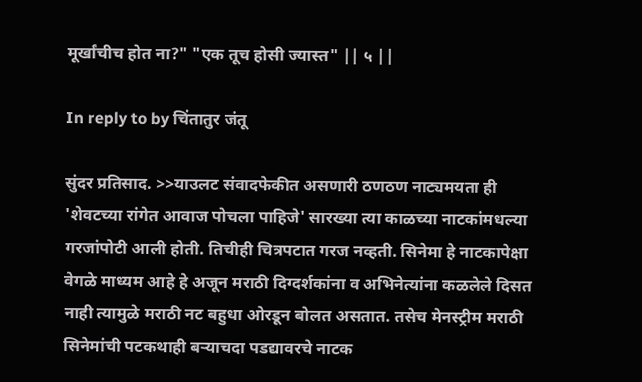मूर्खांचीच होत ना?" "एक तूच होसी ज्यास्त" || ५ ||

In reply to by चिंतातुर जंतू

सुंदर प्रतिसाद. >>याउलट संवादफेकीत असणारी ठणठण नाट्यमयता ही 'शेवटच्या रांगेत आवाज पोचला पाहिजे' सारख्या त्या काळच्या नाटकांमधल्या गरजांपोटी आली होती. तिचीही चित्रपटात गरज नव्हती. सिनेमा हे नाटकापेक्षा वेगळे माध्यम आहे हे अजून मराठी दिग्दर्शकांना व अभिनेत्यांना कळलेले दिसत नाही त्यामुळे मराठी नट बहुधा ओरडून बोलत असतात. तसेच मेनस्ट्रीम मराठी सिनेमांची पटकथाही बर्‍याचदा पडद्यावरचे नाटक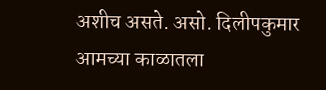अशीच असते. असो. दिलीपकुमार आमच्या काळातला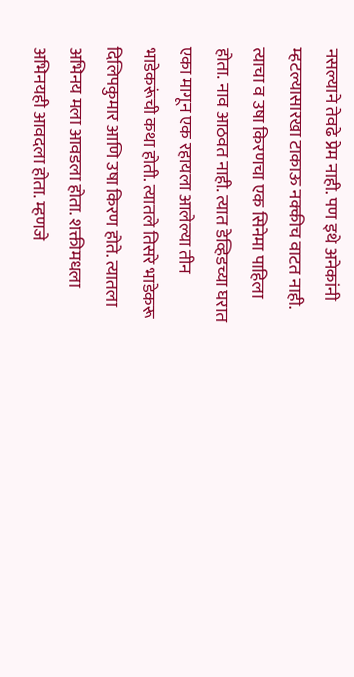नसल्याने तेवढे प्रेम नाही. पण इथे अनेकांनी म्हटल्यासारखा टाकाऊ नक्कीच वाटत नाही. त्याचा व उषा किरणचा एक सिनेमा पाहिला होता. नाव आठवत नाही. त्यात डेव्हिडच्या घरात एका मागून एक रहायला आलेल्या तीन भाडेकरूंची कथा होती. त्यातले तिसरे भाडेकरू दिलिपकुमार आणि उषा किरण होते. त्यातला अभिनय मला आवडला होता. शक्तीमधला अभिनयही आवदला होता. म्हणजे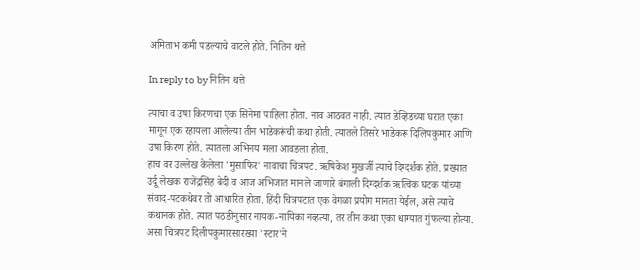अमिताभ कमी पडल्याचे वाटले होते. नितिन थत्ते

In reply to by नितिन थत्ते

त्याचा व उषा किरणचा एक सिनेमा पाहिला होता. नाव आठवत नाही. त्यात डेव्हिडच्या घरात एका मागून एक रहायला आलेल्या तीन भाडेकरूंची कथा होती. त्यातले तिसरे भाडेकरू दिलिपकुमार आणि उषा किरण होते. त्यातला अभिनय मला आवडला होता.
हाच वर उल्लेख केलेला 'मुसाफिर' नावाचा चित्रपट. ऋषिकेश मुखर्जी त्याचे दिग्दर्शक होते. प्रख्यात उर्दू लेखक राजेंद्रसिंह बेदी व आज अभिजात मानले जाणारे बंगाली दिग्दर्शक ऋत्विक घटक यांच्या संवाद-पटकथेवर तो आधारित होता. हिंदी चित्रपटात एक वेगळा प्रयोग मानता येईल, असे त्याचे कथानक होते. त्यात पठडीनुसार नायक-नायिका नव्हत्या, तर तीन कथा एका धाग्यात गुंफल्या होत्या. असा चित्रपट दिलीपकुमारसारख्या 'स्टार'ने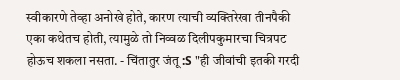स्वीकारणे तेव्हा अनोखे होते, कारण त्याची व्यक्तिरेखा तीनपैकी एका कथेतच होती, त्यामुळे तो निव्वळ दिलीपकुमारचा चित्रपट होऊच शकला नसता. - चिंतातुर जंतू :S "ही जीवांची इतकी गरदी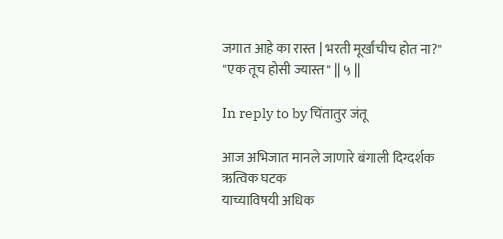जगात आहे का रास्त | भरती मूर्खांचीच होत ना?" "एक तूच होसी ज्यास्त" || ५ ||

In reply to by चिंतातुर जंतू

आज अभिजात मानले जाणारे बंगाली दिग्दर्शक ऋत्विक घटक
याच्याविषयी अधिक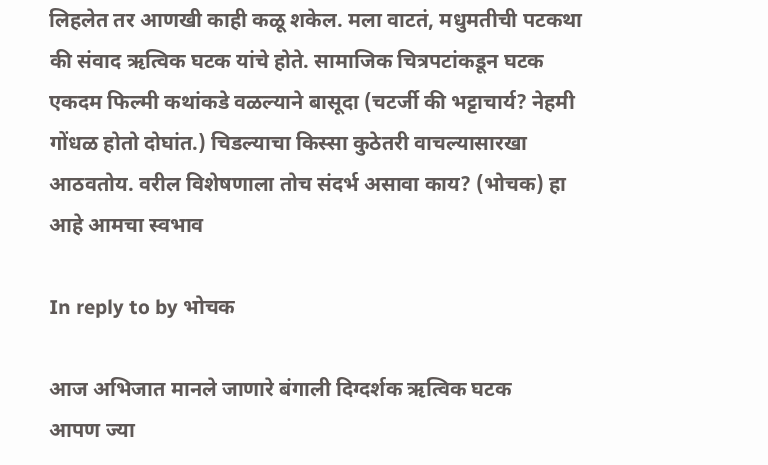लिहलेत तर आणखी काही कळू शकेल. मला वाटतं, मधुमतीची पटकथा की संवाद ऋत्विक घटक यांचे होते. सामाजिक चित्रपटांकडून घटक एकदम फिल्मी कथांकडे वळल्याने बासूदा (चटर्जी की भट्टाचार्य? नेहमी गोंधळ होतो दोघांत.) चिडल्याचा किस्सा कुठेतरी वाचल्यासारखा आठवतोय. वरील विशेषणाला तोच संदर्भ असावा काय? (भोचक) हा आहे आमचा स्वभाव

In reply to by भोचक

आज अभिजात मानले जाणारे बंगाली दिग्दर्शक ऋत्विक घटक
आपण ज्या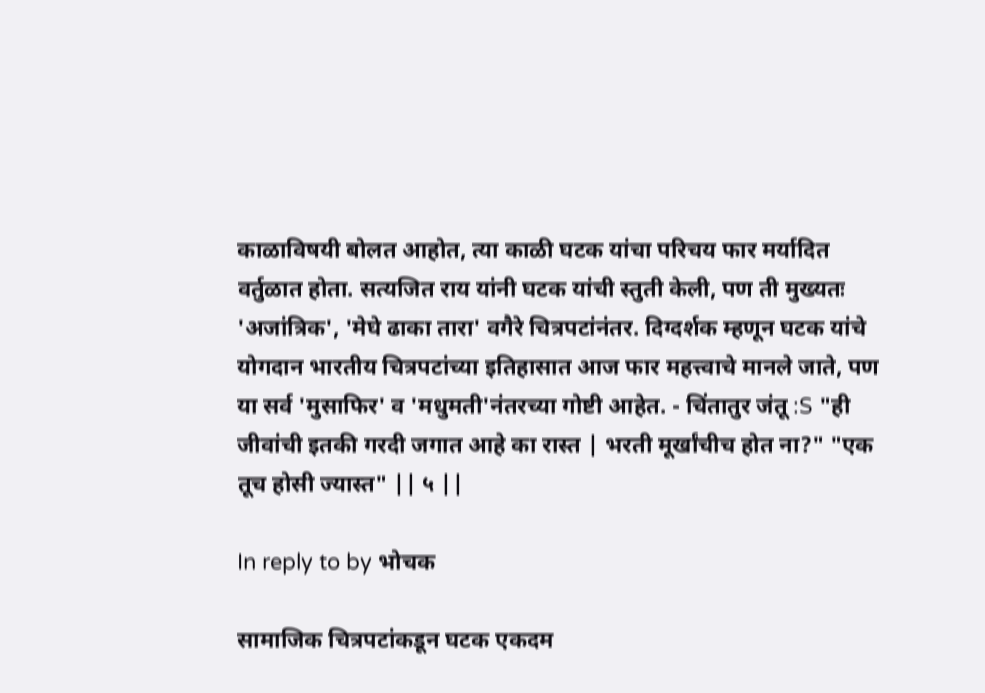काळाविषयी बोलत आहोत, त्या काळी घटक यांचा परिचय फार मर्यादित वर्तुळात होता. सत्यजित राय यांनी घटक यांची स्तुती केली, पण ती मुख्यतः 'अजांत्रिक', 'मेघे ढाका तारा' वगैरे चित्रपटांनंतर. दिग्दर्शक म्हणून घटक यांचे योगदान भारतीय चित्रपटांच्या इतिहासात आज फार महत्त्वाचे मानले जाते, पण या सर्व 'मुसाफिर' व 'मधुमती'नंतरच्या गोष्टी आहेत. - चिंतातुर जंतू :S "ही जीवांची इतकी गरदी जगात आहे का रास्त | भरती मूर्खांचीच होत ना?" "एक तूच होसी ज्यास्त" || ५ ||

In reply to by भोचक

सामाजिक चित्रपटांकडून घटक एकदम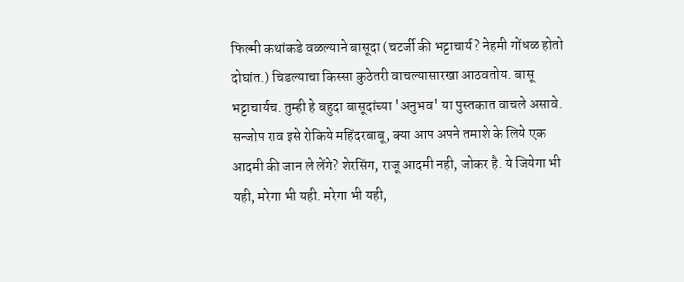फिल्मी कथांकडे वळल्याने बासूदा (चटर्जी की भट्टाचार्य? नेहमी गोंधळ होतो दोघांत.) चिडल्याचा किस्सा कुठेतरी वाचल्यासारखा आठवतोय. बासू भट्टाचार्यच. तुम्ही हे बहुदा बासूदांच्या 'अनुभव' या पुस्तकात वाचले असावे. सन्जोप राव इसे रोकिये महिंदरबाबू, क्या आप अपने तमाशे के लिये एक आदमी की जान ले लेंगे? शेरसिंग, राजू आदमी नही, जोकर है. ये जियेगा भी यही, मरेगा भी यही. मरेगा भी यही,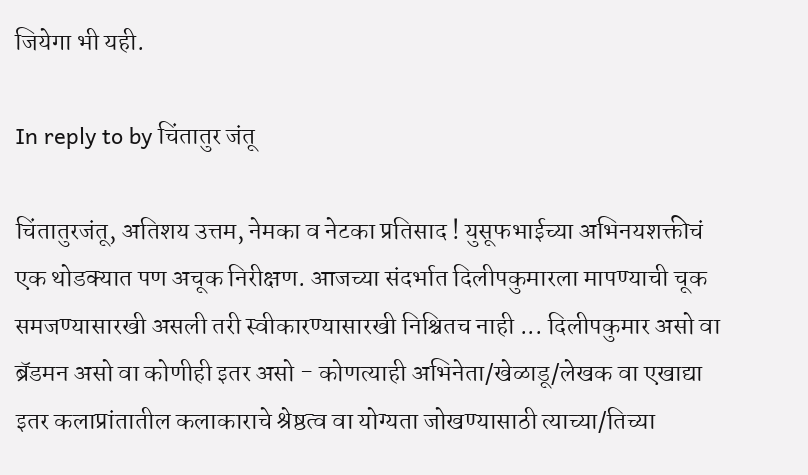जियेगा भी यही.

In reply to by चिंतातुर जंतू

चिंतातुरजंतू, अतिशय उत्तम, नेमका व नेटका प्रतिसाद ! युसूफभाईच्या अभिनयशक्तीचं एक थोडक्यात पण अचूक निरीक्षण. आजच्या संदर्भात दिलीपकुमारला मापण्याची चूक समजण्यासारखी असली तरी स्वीकारण्यासारखी निश्चितच नाही ... दिलीपकुमार असो वा ब्रॅडमन असो वा कोणीही इतर असो - कोणत्याही अभिनेता/खेळाडू/लेखक वा एखाद्या इतर कलाप्रांतातील कलाकाराचे श्रेष्ठत्व वा योग्यता जोखण्यासाठी त्याच्या/तिच्या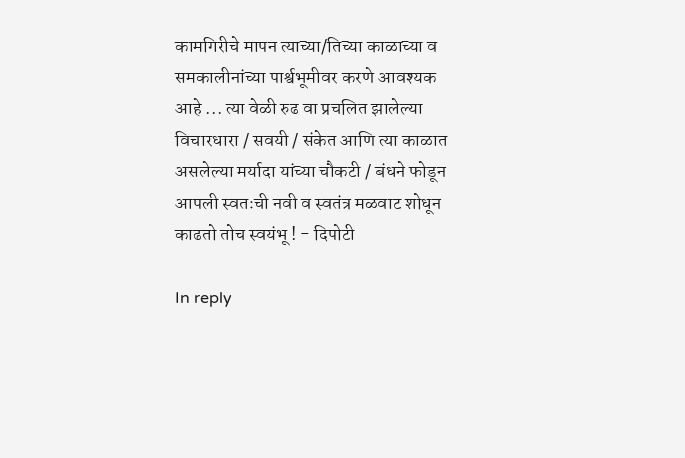कामगिरीचे मापन त्याच्या/तिच्या काळाच्या व समकालीनांच्या पार्श्वभूमीवर करणे आवश्यक आहे ... त्या वेळी रुढ वा प्रचलित झालेल्या विचारधारा / सवयी / संकेत आणि त्या काळात असलेल्या मर्यादा यांच्या चौकटी / बंधने फोडून आपली स्वतःची नवी व स्वतंत्र मळवाट शोधून काढतो तोच स्वयंभू ! - दिपोटी

In reply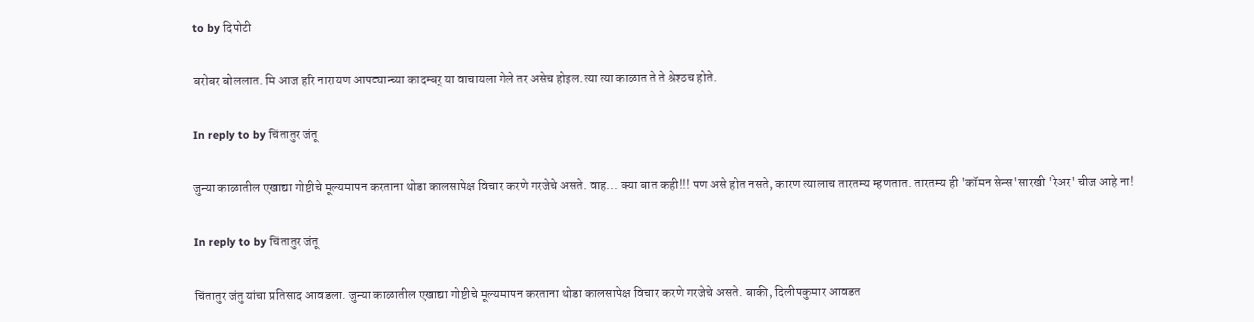to by दिपोटी

बरोबर बोललात. मि आज हरि नारायण आपट्यान्च्या कादम्बर् या वाचायला गेले तर असेच होइल.त्या त्या काळात ते ते श्रेश्ठच होते.

In reply to by चिंतातुर जंतू

जुन्या काळातील एखाद्या गोष्टीचे मूल्यमापन करताना थोडा कालसापेक्ष विचार करणे गरजेचे असते. वाह... क्या बात कही!!! पण असे होत नसते, कारण त्यालाच तारतम्य म्हणतात. तारतम्य ही 'कॉमन सेन्स'सारखी 'रेअर' चीज आहे ना!

In reply to by चिंतातुर जंतू

चिंतातुर जंतु यांचा प्रतिसाद आवडला. जुन्या काळातील एखाद्या गोष्टीचे मूल्यमापन करताना थोडा कालसापेक्ष विचार करणे गरजेचे असते. बाकी, दिलीपकुमार आवडत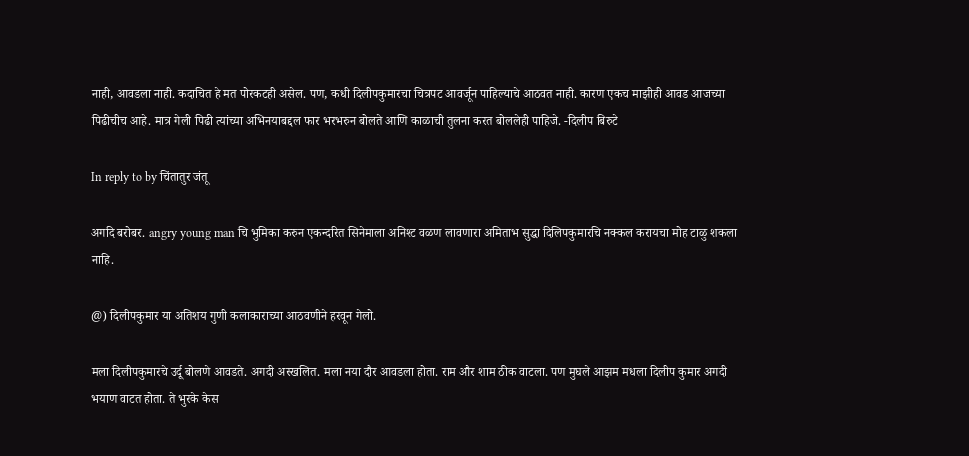नाही, आवडला नाही. कदाचित हे मत पोरकटही असेल. पण, कधी दिलीपकुमारचा चित्रपट आवर्जून पाहिल्याचे आठवत नाही. कारण एकच माझीही आवड आजच्या पिढीचीच आहे. मात्र गेली पिढी त्यांच्या अभिनयाबद्दल फार भरभरुन बोलते आणि काळाची तुलना करत बोललेही पाहिजे. -दिलीप बिरुटे

In reply to by चिंतातुर जंतू

अगदि बरोबर. angry young man चि भुमिका करुन एकन्दरित सिनेमाला अनिश्ट वळण लावणारा अमिताभ सुद्धा दिलिपकुमारचि नक्कल करायचा मोह टाळु शकला नाहि.

@) दिलीपकुमार या अतिशय गुणी कलाकाराच्या आठवणीने हरवून गेलो.

मला दिलीपकुमारचे उर्दू बोलणे आवडते. अगदी अस्खलित. मला नया दौर आवडला होता. राम और शाम ठीक वाटला. पण मुघले आझम मधला दिलीप कुमार अगदी भयाण वाटत होता. ते भुरके केस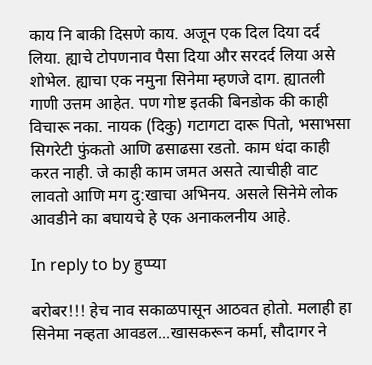काय नि बाकी दिसणे काय. अजून एक दिल दिया दर्द लिया. ह्याचे टोपणनाव पैसा दिया और सरदर्द लिया असे शोभेल. ह्याचा एक नमुना सिनेमा म्हणजे दाग. ह्यातली गाणी उत्तम आहेत. पण गोष्ट इतकी बिनडोक की काही विचारू नका. नायक (दिकु) गटागटा दारू पितो, भसाभसा सिगरेटी फुंकतो आणि ढसाढसा रडतो. काम धंदा काही करत नाही. जे काही काम जमत असते त्याचीही वाट लावतो आणि मग दु:खाचा अभिनय. असले सिनेमे लोक आवडीने का बघायचे हे एक अनाकलनीय आहे.

In reply to by हुप्प्या

बरोबर!!! हेच नाव सकाळपासून आठवत होतो. मलाही हा सिनेमा नव्हता आवडल...खासकरून कर्मा, सौदागर ने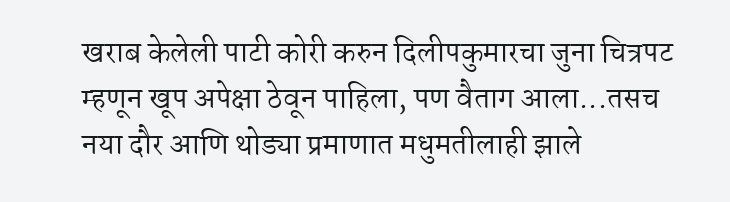खराब केलेली पाटी कोरी करुन दिलीपकुमारचा जुना चित्रपट म्हणून खूप अपेक्षा ठेवून पाहिला, पण वैताग आला...तसच नया दौर आणि थोड्या प्रमाणात मधुमतीलाही झाले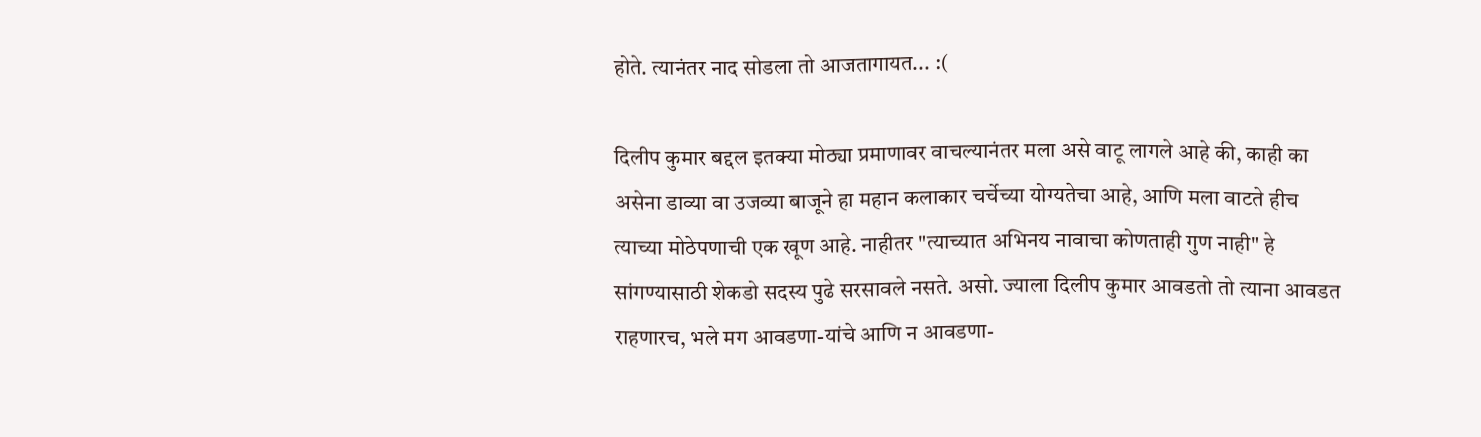होते. त्यानंतर नाद सोडला तो आजतागायत... :(

दिलीप कुमार बद्दल इतक्या मोठ्या प्रमाणावर वाचल्यानंतर मला असे वाटू लागले आहे की, काही का असेना डाव्या वा उजव्या बाजूने हा महान कलाकार चर्चेच्या योग्यतेचा आहे, आणि मला वाटते हीच त्याच्या मोठेपणाची एक खूण आहे. नाहीतर "त्याच्यात अभिनय नावाचा कोणताही गुण नाही" हे सांगण्यासाठी शेकडो सदस्य पुढे सरसावले नसते. असो. ज्याला दिलीप कुमार आवडतो तो त्याना आवडत राहणारच, भले मग आवडणा-यांचे आणि न आवडणा-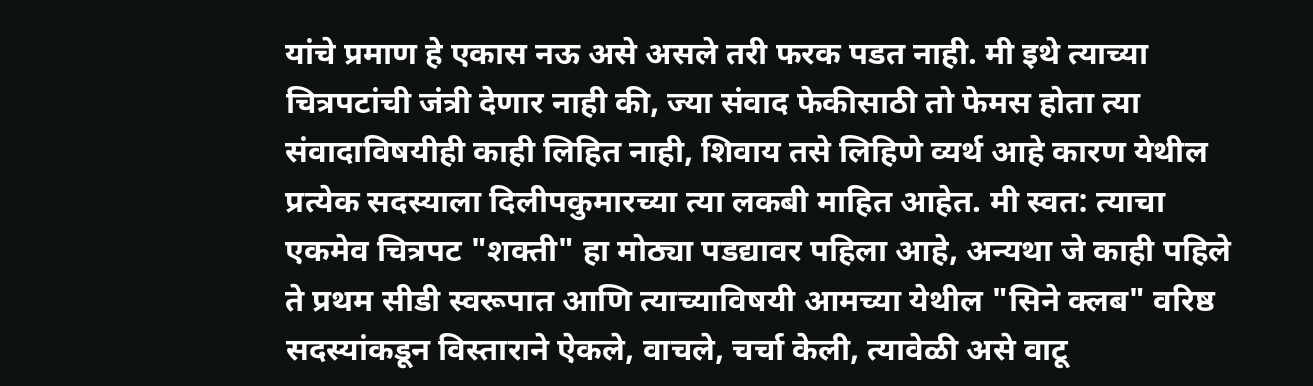यांचे प्रमाण हे एकास नऊ असे असले तरी फरक पडत नाही. मी इथे त्याच्या चित्रपटांची जंत्री देणार नाही की, ज्या संवाद फेकीसाठी तो फेमस होता त्या संवादाविषयीही काही लिहित नाही, शिवाय तसे लिहिणे व्यर्थ आहे कारण येथील प्रत्येक सदस्याला दिलीपकुमारच्या त्या लकबी माहित आहेत. मी स्वत: त्याचा एकमेव चित्रपट "शक्ती" हा मोठ्या पडद्यावर पहिला आहे, अन्यथा जे काही पहिले ते प्रथम सीडी स्वरूपात आणि त्याच्याविषयी आमच्या येथील "सिने क्लब" वरिष्ठ सदस्यांकडून विस्ताराने ऐकले, वाचले, चर्चा केली, त्यावेळी असे वाटू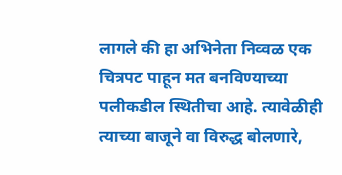लागले की हा अभिनेता निव्वळ एक चित्रपट पाहून मत बनविण्याच्या पलीकडील स्थितीचा आहे. त्यावेळीही त्याच्या बाजूने वा विरुद्ध बोलणारे,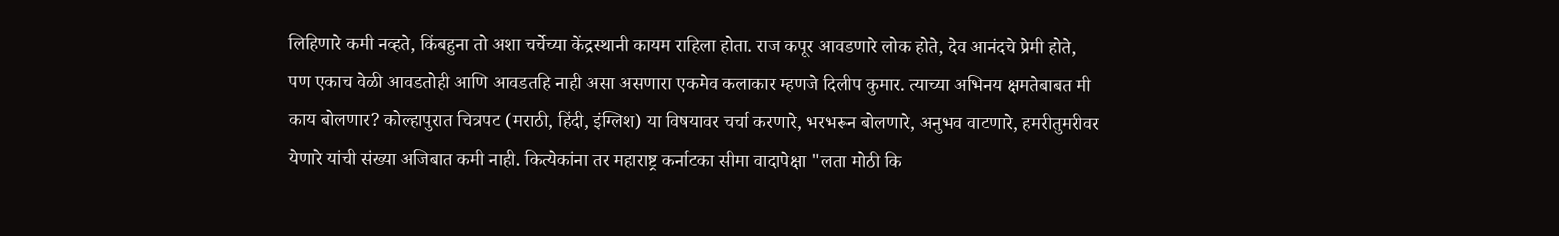लिहिणारे कमी नव्हते, किंबहुना तो अशा चर्चेच्या केंद्रस्थानी कायम राहिला होता. राज कपूर आवडणारे लोक होते, देव आनंदचे प्रेमी होते, पण एकाच वेळी आवडतोही आणि आवडतहि नाही असा असणारा एकमेव कलाकार म्हणजे दिलीप कुमार. त्याच्या अभिनय क्षमतेबाबत मी काय बोलणार? कोल्हापुरात चित्रपट (मराठी, हिंदी, इंग्लिश) या विषयावर चर्चा करणारे, भरभरून बोलणारे, अनुभव वाटणारे, हमरीतुमरीवर येणारे यांची संख्या अजिबात कमी नाही. कित्येकांना तर महाराष्ट्र कर्नाटका सीमा वादापेक्षा "लता मोठी कि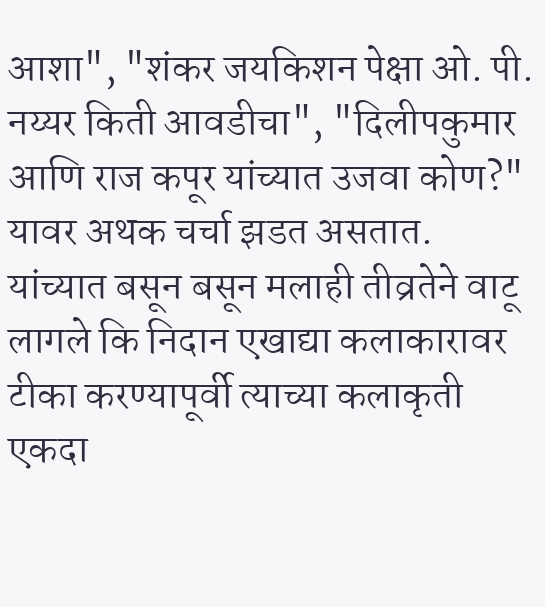आशा", "शंकर जयकिशन पेक्षा ओ. पी. नय्यर किती आवडीचा", "दिलीपकुमार आणि राज कपूर यांच्यात उजवा कोण?" यावर अथक चर्चा झडत असतात. यांच्यात बसून बसून मलाही तीव्रतेने वाटू लागले कि निदान एखाद्या कलाकारावर टीका करण्यापूर्वी त्याच्या कलाकृती एकदा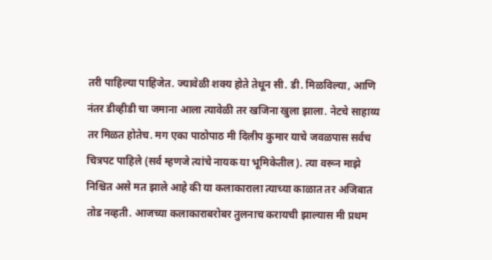तरी पाहिल्या पाहिजेत. ज्यावेळी शक्य होते तेथून सी. डी. मिळविल्या, आणि नंतर डीव्हीडी चा जमाना आला त्यावेळी तर खजिना खुला झाला. नेटचे साहाय्य तर मिळत होतेच. मग एका पाठोपाठ मी दिलीप कुमार याचे जवळपास सर्वच चित्रपट पाहिले (सर्व म्हणजे त्यांचे नायक या भूमिकेतील). त्या वरून माझे निश्चित असे मत झाले आहे की या कलाकाराला त्याच्या काळात तर अजिबात तोड नव्हती. आजच्या कलाकाराबरोबर तुलनाच करायची झाल्यास मी प्रथम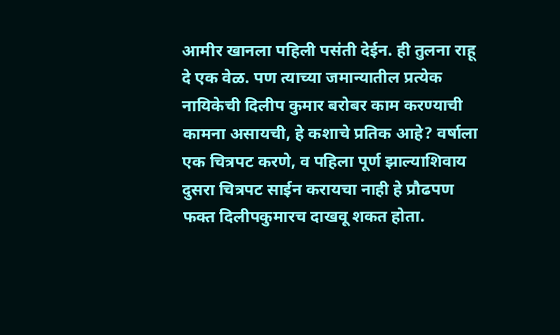आमीर खानला पहिली पसंती देईन. ही तुलना राहू दे एक वेळ. पण त्याच्या जमान्यातील प्रत्येक नायिकेची दिलीप कुमार बरोबर काम करण्याची कामना असायची, हे कशाचे प्रतिक आहे? वर्षाला एक चित्रपट करणे, व पहिला पूर्ण झाल्याशिवाय दुसरा चित्रपट साईन करायचा नाही हे प्रौढपण फक्त दिलीपकुमारच दाखवू शकत होता.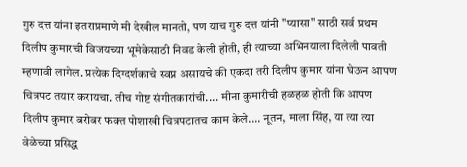गुरु दत्त यांना इतराप्रमाणे मी देखील मानतो, पण याच गुरु दत्त यांनी "प्यासा" साठी सर्व प्रथम दिलीप कुमारची विजयच्या भूमेकेसाठी निवड केली होती, ही त्याच्या अभिनयाला दिलेली पावती म्हणावी लागेल. प्रत्येक दिग्दर्शकाचे स्वप्न असायचे की एकदा तरी दिलीप कुमार यांना घेऊन आपण चित्रपट तयार करायचा. तीच गोष्ट संगीतकारांची.... मीना कुमारीची हळहळ होती कि आपण दिलीप कुमार बरोबर फक्त पोशाखी चित्रपटातच काम केले.... नूतन, माला सिंह, या त्या त्या वेळेच्या प्रसिद्ध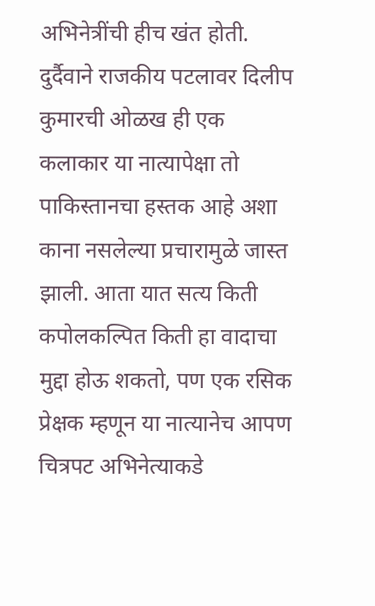अभिनेत्रींची हीच खंत होती. दुर्दैवाने राजकीय पटलावर दिलीप कुमारची ओळख ही एक कलाकार या नात्यापेक्षा तो पाकिस्तानचा हस्तक आहे अशा काना नसलेल्या प्रचारामुळे जास्त झाली. आता यात सत्य किती कपोलकल्पित किती हा वादाचा मुद्दा होऊ शकतो, पण एक रसिक प्रेक्षक म्हणून या नात्यानेच आपण चित्रपट अभिनेत्याकडे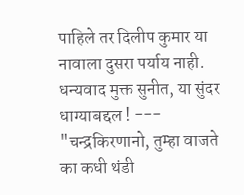पाहिले तर दिलीप कुमार या नावाला दुसरा पर्याय नाही. धन्यवाद मुक्त सुनीत, या सुंदर धाग्याबद्दल ! --- "चन्द्रकिरणानो, तुम्हा वाजते का कधी थंडी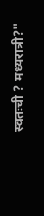स्वतःची ? मध्यरात्री?"